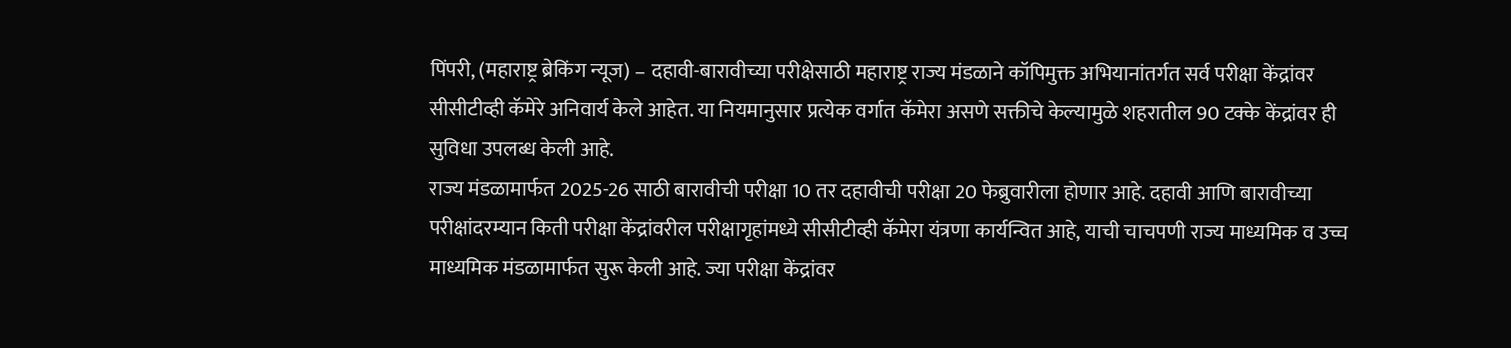पिंपरी, (महाराष्ट्र ब्रेकिंग न्यूज) – दहावी-बारावीच्या परीक्षेसाठी महाराष्ट्र राज्य मंडळाने कॉपिमुक्त अभियानांतर्गत सर्व परीक्षा केंद्रांवर सीसीटीव्ही कॅमेरे अनिवार्य केले आहेत. या नियमानुसार प्रत्येक वर्गात कॅमेरा असणे सक्तीचे केल्यामुळे शहरातील 90 टक्के केंद्रांवर ही सुविधा उपलब्ध केली आहे.
राज्य मंडळामार्फत 2025-26 साठी बारावीची परीक्षा 10 तर दहावीची परीक्षा 20 फेब्रुवारीला होणार आहे. दहावी आणि बारावीच्या परीक्षांदरम्यान किती परीक्षा केंद्रांवरील परीक्षागृहांमध्ये सीसीटीव्ही कॅमेरा यंत्रणा कार्यन्वित आहे, याची चाचपणी राज्य माध्यमिक व उच्च माध्यमिक मंडळामार्फत सुरू केली आहे. ज्या परीक्षा केंद्रांवर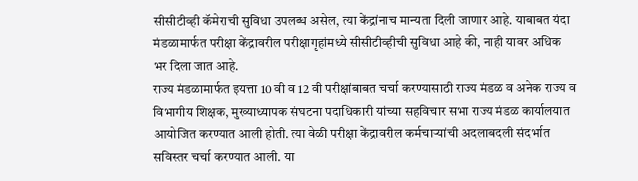सीसीटीव्ही कॅमेराची सुविधा उपलब्ध असेल, त्या केंद्रांनाच मान्यता दिली जाणार आहे. याबाबत यंदा मंडळामार्फत परीक्षा केंद्रावरील परीक्षागृहांमध्ये सीसीटीव्हीची सुविधा आहे की, नाही यावर अधिक भर दिला जात आहे.
राज्य मंडळामार्फत इयत्ता 10 वी व 12 वी परीक्षांबाबत चर्चा करण्यासाठी राज्य मंडळ व अनेक राज्य व विभागीय शिक्षक, मुख्याध्यापक संघटना पदाधिकारी यांच्या सहविचार सभा राज्य मंडळ कार्यालयात आयोजित करण्यात आली होती. त्या वेळी परीक्षा केंद्रावरील कर्मचाऱ्यांची अदलाबदली संदर्भात सविस्तर चर्चा करण्यात आली. या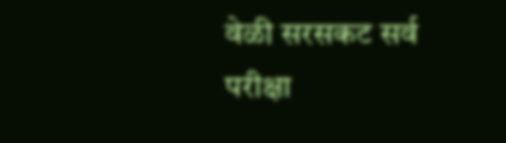वेळी सरसकट सर्व परीक्षा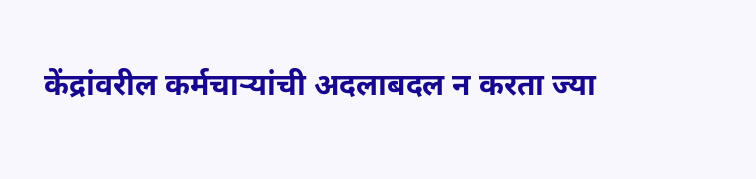केंद्रांवरील कर्मचाऱ्यांची अदलाबदल न करता ज्या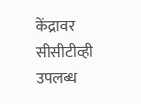केंद्रावर सीसीटीव्ही उपलब्ध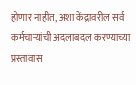होणार नाहीत, अशा केंद्रावरील सर्व कर्मचाऱ्यांची अदलाबदल करण्याच्या प्रस्तावास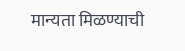मान्यता मिळण्याची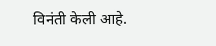विनंती केली आहे.